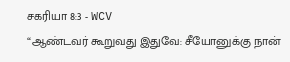சகரியா 8:3 - WCV
“ஆண்டவர் கூறுவது இதுவே: சீயோனுக்கு நான்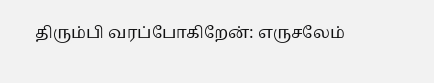திரும்பி வரப்போகிறேன்: எருசலேம்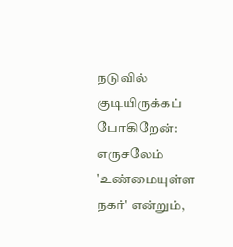நடுவில் குடியிருக்கப் போகிறேன்: எருசலேம் 'உண்மையுள்ள நகர்' என்றும்,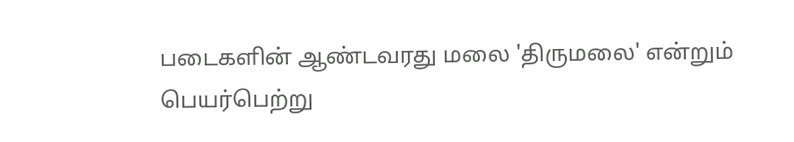படைகளின் ஆண்டவரது மலை 'திருமலை' என்றும் பெயர்பெற்று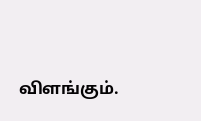விளங்கும்.